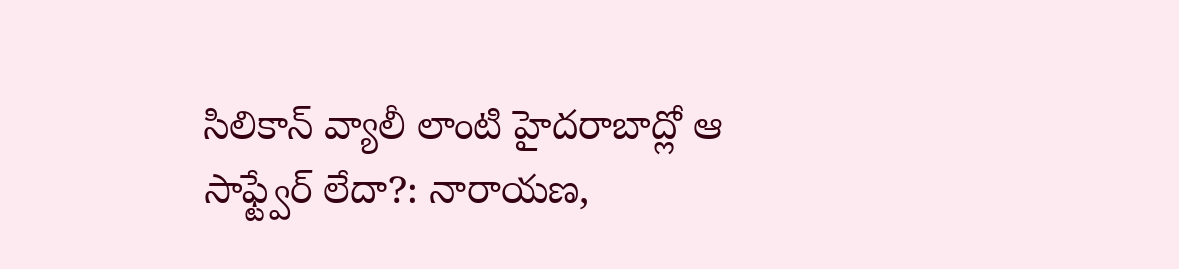సిలికాన్ వ్యాలీ లాంటి హైదరాబాద్లో ఆ సాఫ్ట్వేర్ లేదా?: నారాయణ,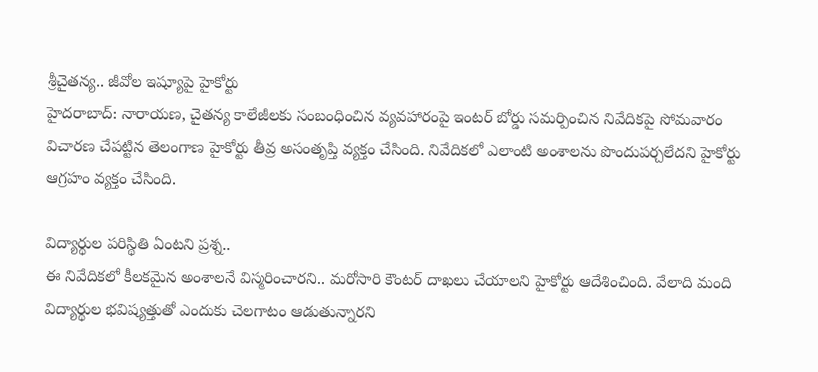శ్రీచైతన్య.. జీవోల ఇష్యూపై హైకోర్టు
హైదరాబాద్: నారాయణ, చైతన్య కాలేజీలకు సంబంధించిన వ్యవహారంపై ఇంటర్ బోర్డు సమర్పించిన నివేదికపై సోమవారం విచారణ చేపట్టిన తెలంగాణ హైకోర్టు తీవ్ర అసంతృప్తి వ్యక్తం చేసింది. నివేదికలో ఎలాంటి అంశాలను పొందుపర్చలేదని హైకోర్టు ఆగ్రహం వ్యక్తం చేసింది.

విద్యార్థుల పరిస్థితి ఏంటని ప్రశ్న..
ఈ నివేదికలో కీలకమైన అంశాలనే విస్మరించారని.. మరోసారి కౌంటర్ దాఖలు చేయాలని హైకోర్టు ఆదేశించింది. వేలాది మంది విద్యార్థుల భవిష్యత్తుతో ఎందుకు చెలగాటం ఆడుతున్నారని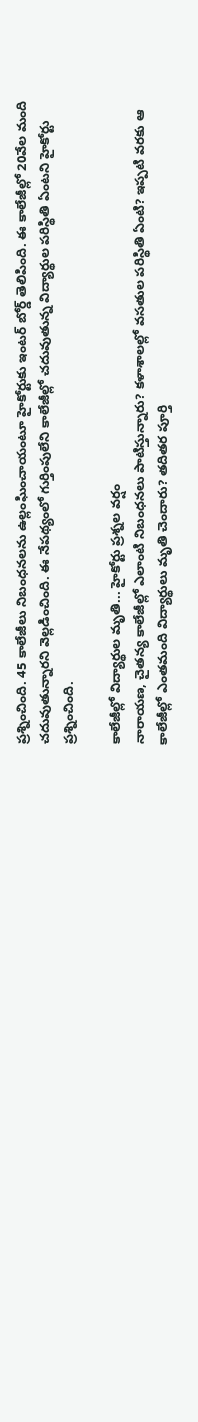ప్రశ్నించింది. 45 కాలేజీలు నిబంధనలను ఉల్లంఘించాయంటూ హైకోర్టుకు ఇంటర్ బోర్డ్ తెలిపింది. ఈ కాలేజీల్లో 20వేల మంది చదువుతున్నారని వెల్లడించింది. ఈ నేపథ్యంలో గుర్తింపులేని కాలేజీల్లో చదువుతున్న విద్యార్థుల పరిస్థితి ఏంటని హైకోర్టు ప్రశ్నించింది.

కాలేజీల్లో విద్యార్థుల మృతి... హైకోర్టు ప్రశ్నల వర్షం
నారాయణ, చైతన్య కాలేజీల్లో ఎలాంటి నిబంధనలు పాటిస్తున్నారు? కళాశాలల్లో వసతుల పరిస్థితి ఏంటి? ఇప్పటి వరకు ఆ కాలేజీల్లో ఎంతమంది విద్యార్థులు మృతి చెందారు? తదితర పూర్తి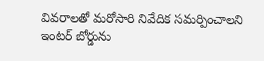వివరాలతో మరోసారి నివేదిక సమర్పించాలని ఇంటర్ బోర్డును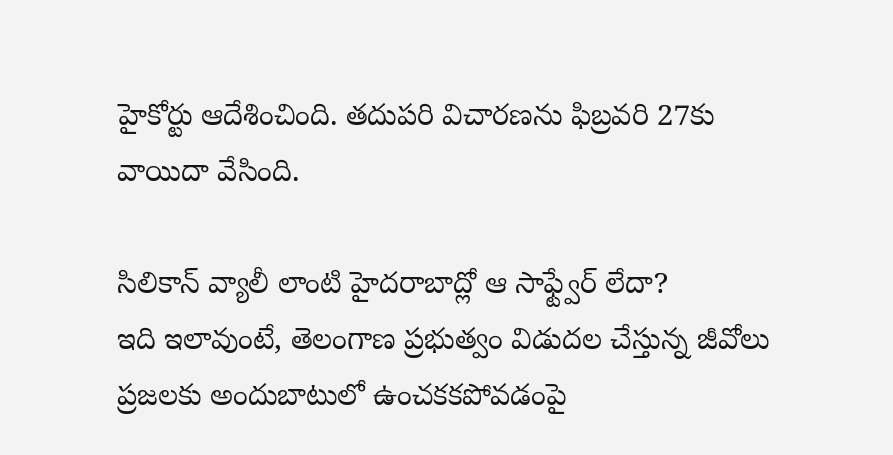హైకోర్టు ఆదేశించింది. తదుపరి విచారణను ఫిబ్రవరి 27కు వాయిదా వేసింది.

సిలికాన్ వ్యాలీ లాంటి హైదరాబాద్లో ఆ సాఫ్ట్వేర్ లేదా?
ఇది ఇలావుంటే, తెలంగాణ ప్రభుత్వం విడుదల చేస్తున్న జీవోలు ప్రజలకు అందుబాటులో ఉంచకకపోవడంపై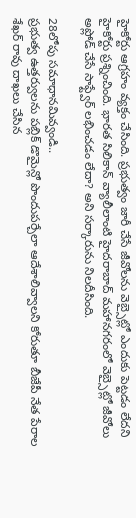హైకోర్టు ఆగ్రహం వ్యక్తం చేసింది. ప్రభుత్వం జారీ చేసే జీవోలను వెబ్సైట్లో ఎందుకు పెట్టడం లేదని హైకోర్టు ప్రశ్నించింది. భారత సిలికాన్ వ్యాలీలాంటి హైదరాబాద్ మహానగరంలో వెబ్సైట్లో జీవోలు అప్లోడ్ చేసే సాఫ్ట్వేర్ లభించడం లేదా? అని సర్కారును నిలదీసింది.

28లోపు సమాధానమివ్వండి..
ప్రభుత్వ ఉత్తర్వులను పబ్లిక్ డొమైన్లో పొందుపర్చేలా ఆదేశాలివ్వాలని కోరుతూ బీజేపీ నేత పేరాల శేఖర్ రావు దాఖలు చేసిన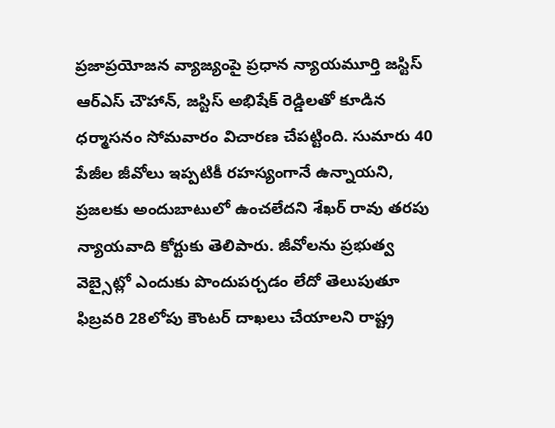ప్రజాప్రయోజన వ్యాజ్యంపై ప్రధాన న్యాయమూర్తి జస్టిస్ ఆర్ఎస్ చౌహాన్, జస్టిస్ అభిషేక్ రెడ్డిలతో కూడిన ధర్మాసనం సోమవారం విచారణ చేపట్టింది. సుమారు 40 పేజీల జీవోలు ఇప్పటికీ రహస్యంగానే ఉన్నాయని, ప్రజలకు అందుబాటులో ఉంచలేదని శేఖర్ రావు తరపు న్యాయవాది కోర్టుకు తెలిపారు. జీవోలను ప్రభుత్వ వెబ్సైట్లో ఎందుకు పొందుపర్చడం లేదో తెలుపుతూ ఫిబ్రవరి 28లోపు కౌంటర్ దాఖలు చేయాలని రాష్ట్ర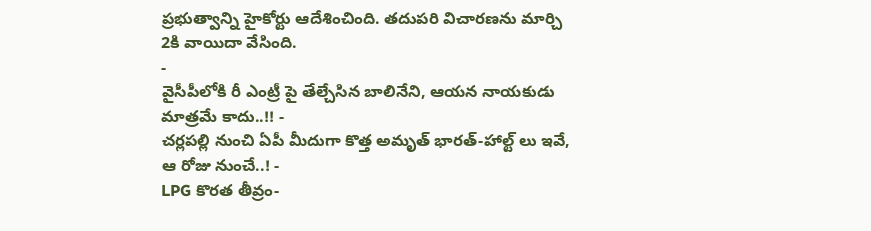ప్రభుత్వాన్ని హైకోర్టు ఆదేశించింది. తదుపరి విచారణను మార్చి 2కి వాయిదా వేసింది.
-
వైసీపీలోకి రీ ఎంట్రీ పై తేల్చేసిన బాలినేని, ఆయన నాయకుడు మాత్రమే కాదు..!! -
చర్లపల్లి నుంచి ఏపీ మీదుగా కొత్త అమృత్ భారత్-హాల్ట్ లు ఇవే, ఆ రోజు నుంచే..! -
LPG కొరత తీవ్రం-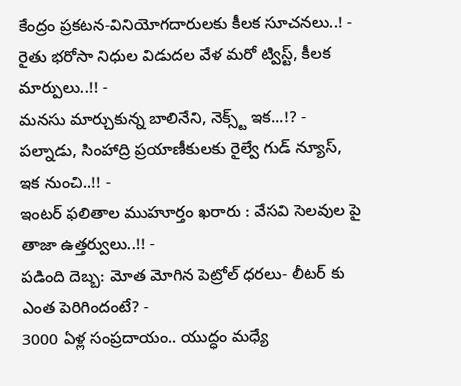కేంద్రం ప్రకటన-వినియోగదారులకు కీలక సూచనలు..! -
రైతు భరోసా నిధుల విడుదల వేళ మరో ట్విస్ట్, కీలక మార్పులు..!! -
మనసు మార్చుకున్న బాలినేని, నెక్స్ట్ ఇక...!? -
పల్నాడు, సింహాద్రి ప్రయాణీకులకు రైల్వే గుడ్ న్యూస్, ఇక నుంచి..!! -
ఇంటర్ ఫలితాల ముహూర్తం ఖరారు : వేసవి సెలవుల పై తాజా ఉత్తర్వులు..!! -
పడింది దెబ్బ: మోత మోగిన పెట్రోల్ ధరలు- లీటర్ కు ఎంత పెరిగిందంటే? -
3000 ఏళ్ల సంప్రదాయం.. యుద్ధం మధ్యే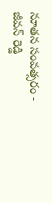నూతన సంవత్సరం -
జీవన్ రెడ్డి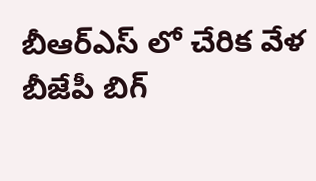బీఆర్ఎస్ లో చేరిక వేళ బీజేపీ బిగ్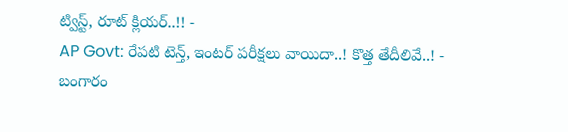ట్విస్ట్, రూట్ క్లియర్..!! -
AP Govt: రేపటి టెన్త్, ఇంటర్ పరీక్షలు వాయిదా..! కొత్త తేదీలివే..! -
బంగారం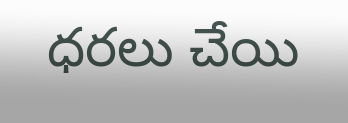ధరలు చేయి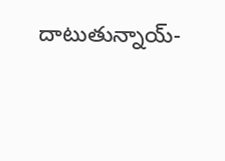దాటుతున్నాయ్-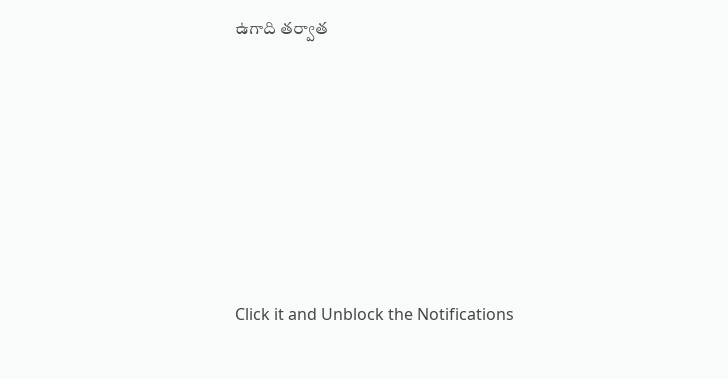ఉగాది తర్వాత












Click it and Unblock the Notifications